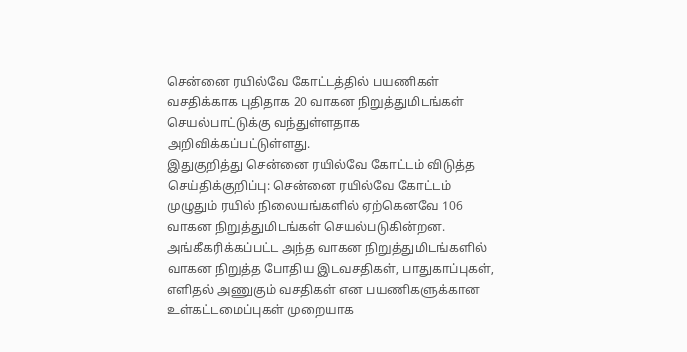சென்னை ரயில்வே கோட்டத்தில் பயணிகள் வசதிக்காக புதிதாக 20 வாகன நிறுத்துமிடங்கள் செயல்பாட்டுக்கு வந்துள்ளதாக அறிவிக்கப்பட்டுள்ளது.
இதுகுறித்து சென்னை ரயில்வே கோட்டம் விடுத்த செய்திக்குறிப்பு: சென்னை ரயில்வே கோட்டம் முழுதும் ரயில் நிலையங்களில் ஏற்கெனவே 106 வாகன நிறுத்துமிடங்கள் செயல்படுகின்றன. அங்கீகரிக்கப்பட்ட அந்த வாகன நிறுத்துமிடங்களில் வாகன நிறுத்த போதிய இடவசதிகள், பாதுகாப்புகள், எளிதல் அணுகும் வசதிகள் என பயணிகளுக்கான உள்கட்டமைப்புகள் முறையாக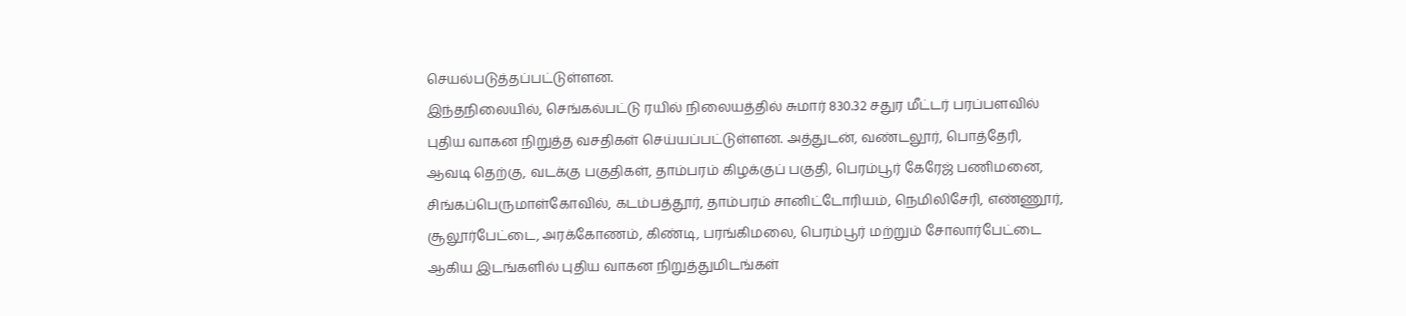செயல்படுத்தப்பட்டுள்ளன.
இந்தநிலையில், செங்கல்பட்டு ரயில் நிலையத்தில் சுமார் 830.32 சதுர மீட்டர் பரப்பளவில் புதிய வாகன நிறுத்த வசதிகள் செய்யப்பட்டுள்ளன. அத்துடன், வண்டலூர், பொத்தேரி, ஆவடி தெற்கு, வடக்கு பகுதிகள், தாம்பரம் கிழக்குப் பகுதி, பெரம்பூர் கேரேஜ் பணிமனை, சிங்கப்பெருமாள்கோவில், கடம்பத்தூர், தாம்பரம் சானிட்டோரியம், நெமிலிசேரி, எண்ணூர், சூலூர்பேட்டை, அரக்கோணம், கிண்டி, பரங்கிமலை, பெரம்பூர் மற்றும் சோலார்பேட்டை ஆகிய இடங்களில் புதிய வாகன நிறுத்துமிடங்கள்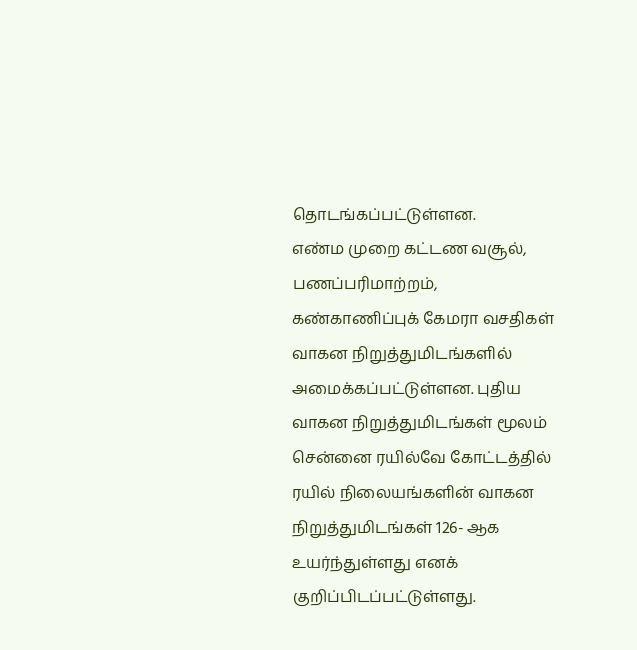தொடங்கப்பட்டுள்ளன.
எண்ம முறை கட்டண வசூல், பணப்பரிமாற்றம், கண்காணிப்புக் கேமரா வசதிகள் வாகன நிறுத்துமிடங்களில் அமைக்கப்பட்டுள்ளன. புதிய வாகன நிறுத்துமிடங்கள் மூலம் சென்னை ரயில்வே கோட்டத்தில் ரயில் நிலையங்களின் வாகன நிறுத்துமிடங்கள் 126- ஆக உயர்ந்துள்ளது எனக் குறிப்பிடப்பட்டுள்ளது.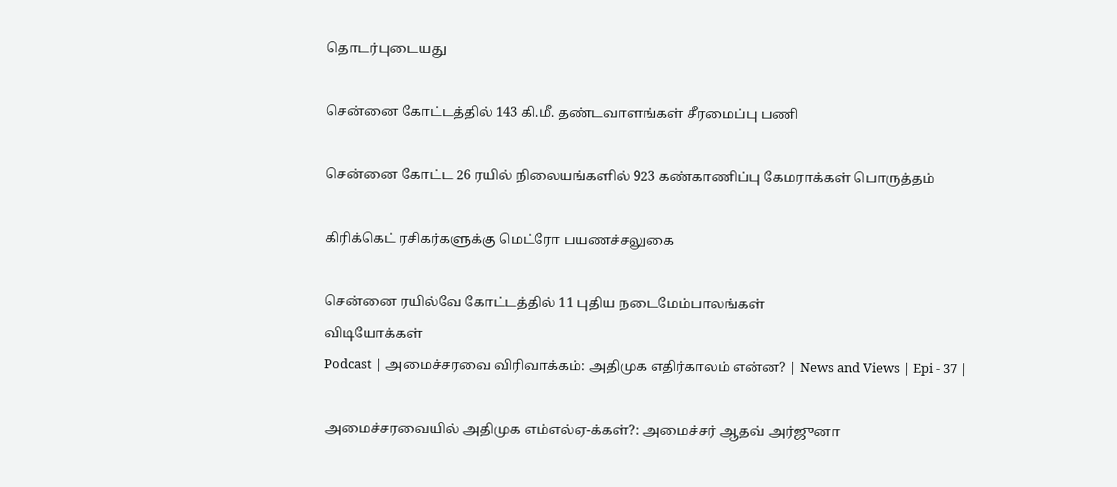தொடர்புடையது

சென்னை கோட்டத்தில் 143 கி.மீ. தண்டவாளங்கள் சீரமைப்பு பணி

சென்னை கோட்ட 26 ரயில் நிலையங்களில் 923 கண்காணிப்பு கேமராக்கள் பொருத்தம்

கிரிக்கெட் ரசிகர்களுக்கு மெட்ரோ பயணச்சலுகை

சென்னை ரயில்வே கோட்டத்தில் 11 புதிய நடைமேம்பாலங்கள்
விடியோக்கள்
Podcast | அமைச்சரவை விரிவாக்கம்: அதிமுக எதிர்காலம் என்ன? | News and Views | Epi - 37 |

அமைச்சரவையில் அதிமுக எம்எல்ஏ-க்கள்?: அமைச்சர் ஆதவ் அர்ஜுனா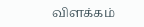விளக்கம்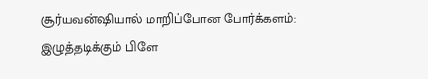சூர்யவன்ஷியால் மாறிப்போன போர்க்களம்: இழுத்தடிக்கும் பிளே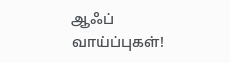ஆஃப் வாய்ப்புகள்!